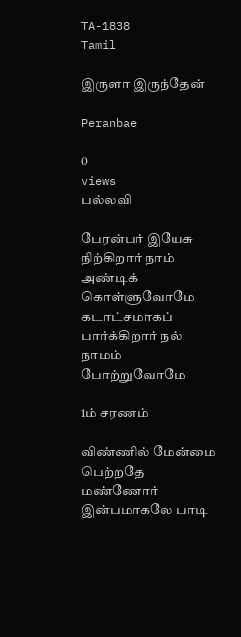TA-1838
Tamil

இருளா இருந்தேன்

Peranbae

0
views
பல்லவி

பேரன்பர் இயேசு நிற்கிறார் நாம் அண்டிக் கொள்ளுவோமே கடாட்சமாகப் பார்க்கிறார் நல் நாமம் போற்றுவோமே

1ம் சரணம்

விண்ணில் மேன்மை பெற்றதே மண்ணோர் இன்பமாகலே பாடி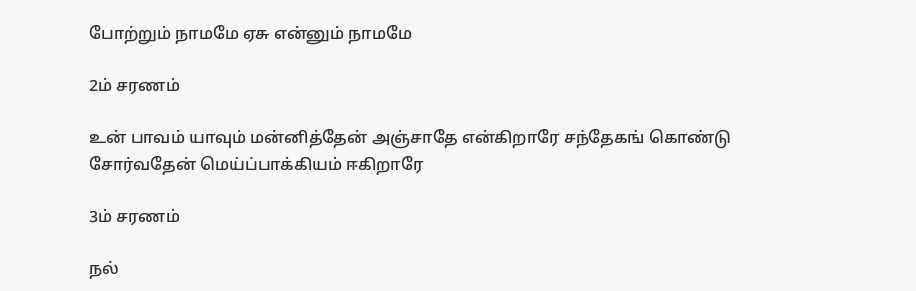போற்றும் நாமமே ஏசு என்னும் நாமமே

2ம் சரணம்

உன் பாவம் யாவும் மன்னித்தேன் அஞ்சாதே என்கிறாரே சந்தேகங் கொண்டு சோர்வதேன் மெய்ப்பாக்கியம் ஈகிறாரே

3ம் சரணம்

நல்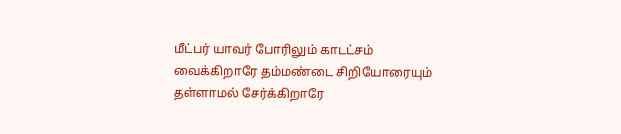மீட்பர் யாவர் போரிலும் காடட்சம் வைக்கிறாரே தம்மண்டை சிறியோரையும் தள்ளாமல் சேர்க்கிறாரே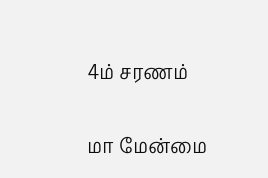4ம் சரணம்

மா மேன்மை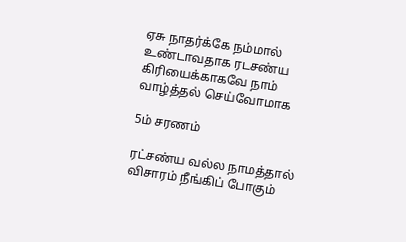ஏசு நாதர்க்கே நம்மால் உண்டாவதாக ரடசண்ய கிரியைக்காகவே நாம் வாழ்த்தல் செய்வோமாக

5ம் சரணம்

ரட்சண்ய வல்ல நாமத்தால் விசாரம் நீங்கிப் போகும்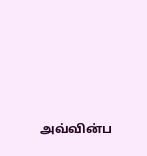அவ்வின்ப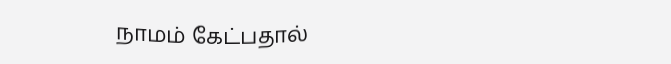நாமம் கேட்பதால்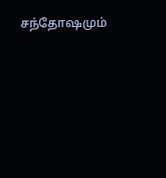சந்தோஷமும்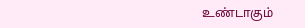உண்டாகும்